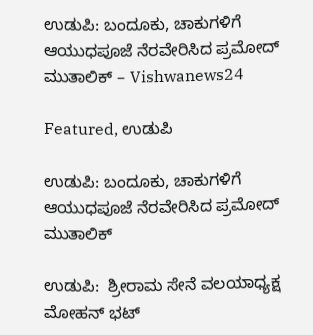ಉಡುಪಿ: ಬಂದೂಕು, ಚಾಕುಗಳಿಗೆ ಆಯುಧಪೂಜೆ ನೆರವೇರಿಸಿದ ಪ್ರಮೋದ್ ಮುತಾಲಿಕ್ – Vishwanews24

Featured, ಉಡುಪಿ

ಉಡುಪಿ: ಬಂದೂಕು, ಚಾಕುಗಳಿಗೆ ಆಯುಧಪೂಜೆ ನೆರವೇರಿಸಿದ ಪ್ರಮೋದ್ ಮುತಾಲಿಕ್

ಉಡುಪಿ:  ಶ್ರೀರಾಮ ಸೇನೆ ವಲಯಾಧ್ಯಕ್ಷ ಮೋಹನ್ ಭಟ್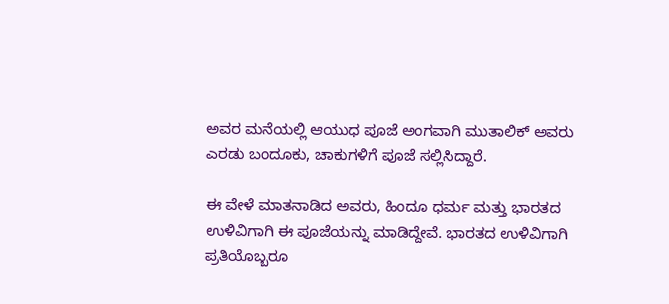ಅವರ ಮನೆಯಲ್ಲಿ ಆಯುಧ ಪೂಜೆ ಅಂಗವಾಗಿ ಮುತಾಲಿಕ್ ಅವರು ಎರಡು ಬಂದೂಕು, ಚಾಕುಗಳಿಗೆ ಪೂಜೆ ಸಲ್ಲಿಸಿದ್ದಾರೆ.

ಈ ವೇಳೆ ಮಾತನಾಡಿದ ಅವರು, ಹಿಂದೂ ಧರ್ಮ ಮತ್ತು ಭಾರತದ ಉಳಿವಿಗಾಗಿ ಈ ಪೂಜೆಯನ್ನು ಮಾಡಿದ್ದೇವೆ. ಭಾರತದ ಉಳಿವಿಗಾಗಿ ಪ್ರತಿಯೊಬ್ಬರೂ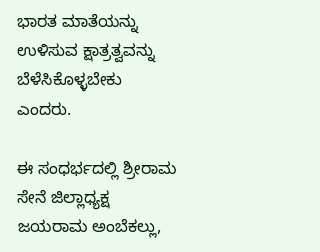ಭಾರತ ಮಾತೆಯನ್ನು ಉಳಿಸುವ ಕ್ಷಾತ್ರತ್ವವನ್ನು ಬೆಳೆಸಿಕೊಳ್ಳಬೇಕು ಎಂದರು.

ಈ ಸಂಧರ್ಭದಲ್ಲಿ ಶ್ರೀರಾಮ ಸೇನೆ ಜಿಲ್ಲಾಧ್ಯಕ್ಷ ಜಯರಾಮ ಅಂಬೆಕಲ್ಲು,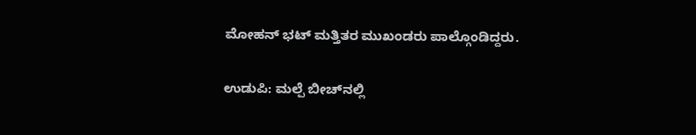ಮೋಹನ್ ಭಟ್ ಮತ್ತಿತರ ಮುಖಂಡರು ಪಾಲ್ಗೊಂಡಿದ್ದರು.

ಉಡುಪಿ: ಮಲ್ಪೆ ಬೀಚ್‌ನಲ್ಲಿ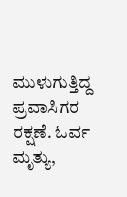ಮುಳುಗುತ್ತಿದ್ದ ಪ್ರವಾಸಿಗರ ರಕ್ಷಣೆ. ಓರ್ವ ಮೃತ್ಯು,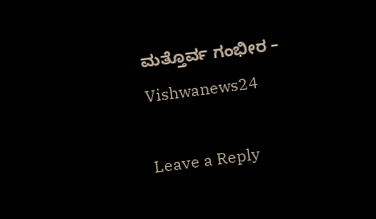ಮತ್ತೊರ್ವ ಗಂಭೀರ – Vishwanews24

Leave a Reply